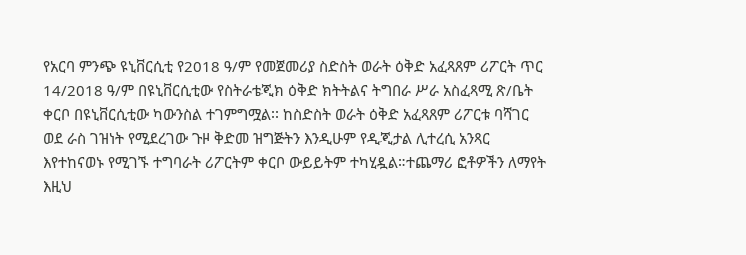የአርባ ምንጭ ዩኒቨርሲቲ የ2018 ዓ/ም የመጀመሪያ ስድስት ወራት ዕቅድ አፈጻጸም ሪፖርት ጥር 14/2018 ዓ/ም በዩኒቨርሲቲው የስትራቴጂክ ዕቅድ ክትትልና ትግበራ ሥራ አስፈጻሚ ጽ/ቤት ቀርቦ በዩኒቨርሲቲው ካውንስል ተገምግሟል፡፡ ከስድስት ወራት ዕቅድ አፈጻጸም ሪፖርቱ ባሻገር ወደ ራስ ገዝነት የሚደረገው ጉዞ ቅድመ ዝግጅትን እንዲሁም የዲጂታል ሊተረሲ አንጻር እየተከናወኑ የሚገኙ ተግባራት ሪፖርትም ቀርቦ ውይይትም ተካሂዷል።ተጨማሪ ፎቶዎችን ለማየት እዚህ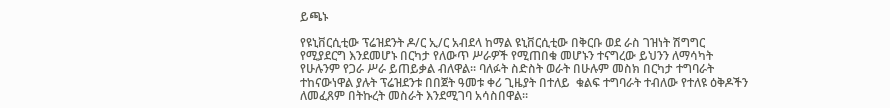ይጫኑ

የዩኒቨርሲቲው ፕሬዝደንት ዶ/ር ኢ/ር አብደላ ከማል ዩኒቨርሲቲው በቅርቡ ወደ ራስ ገዝነት ሽግግር የሚያደርግ እንደመሆኑ በርካታ የለውጥ ሥራዎች የሚጠበቁ መሆኑን ተናግረው ይህንን ለማሳካት የሁሉንም የጋራ ሥራ ይጠይቃል ብለዋል፡፡ ባለፉት ስድስት ወራት በሁሉም መስክ በርካታ ተግባራት ተከናውነዋል ያሉት ፕሬዝደንቱ በበጀት ዓመቱ ቀሪ ጊዜያት በተለይ  ቁልፍ ተግባራት ተብለው የተለዩ ዕቅዶችን ለመፈጸም በትኩረት መስራት እንደሚገባ አሳስበዋል።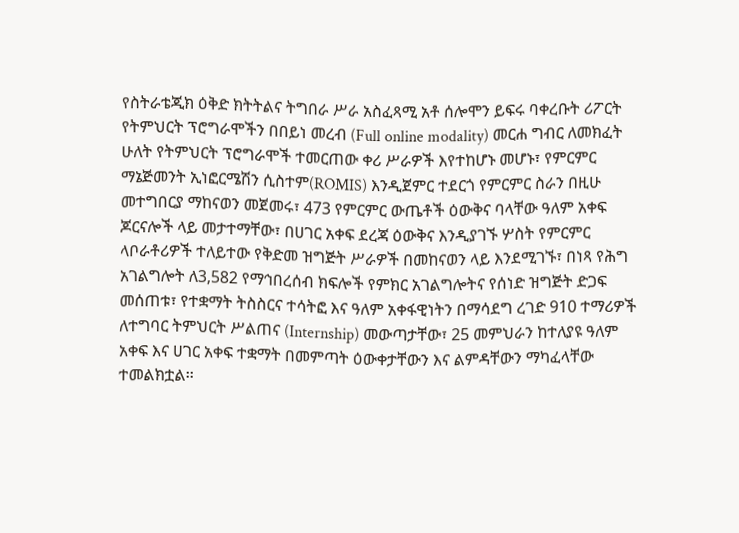የስትራቴጂክ ዕቅድ ክትትልና ትግበራ ሥራ አስፈጻሚ አቶ ሰሎሞን ይፍሩ ባቀረቡት ሪፖርት የትምህርት ፕሮግራሞችን በበይነ መረብ (Full online modality) መርሐ ግብር ለመክፈት ሁለት የትምህርት ፕሮግራሞች ተመርጠው ቀሪ ሥራዎች እየተከሆኑ መሆኑ፣ የምርምር ማኔጅመንት ኢነፎርሜሽን ሲስተም(ROMIS) እንዲጀምር ተደርጎ የምርምር ስራን በዚሁ መተግበርያ ማከናወን መጀመሩ፣ 473 የምርምር ውጤቶች ዕውቅና ባላቸው ዓለም አቀፍ ጆርናሎች ላይ መታተማቸው፣ በሀገር አቀፍ ደረጃ ዕውቅና እንዲያገኙ ሦስት የምርምር ላቦራቶሪዎች ተለይተው የቅድመ ዝግጅት ሥራዎች በመከናወን ላይ እንደሚገኙ፣ በነጻ የሕግ አገልግሎት ለ3,582 የማኅበረሰብ ክፍሎች የምክር አገልግሎትና የሰነድ ዝግጅት ድጋፍ መሰጠቱ፣ የተቋማት ትስስርና ተሳትፎ እና ዓለም አቀፋዊነትን በማሳደግ ረገድ 910 ተማሪዎች ለተግባር ትምህርት ሥልጠና (Internship) መውጣታቸው፣ 25 መምህራን ከተለያዩ ዓለም አቀፍ እና ሀገር አቀፍ ተቋማት በመምጣት ዕውቀታቸውን እና ልምዳቸውን ማካፈላቸው ተመልክቷል፡፡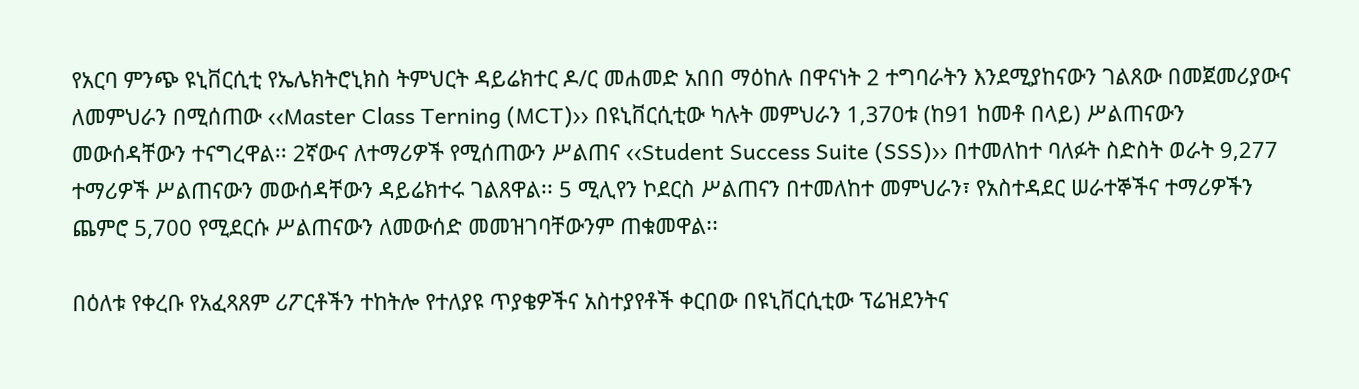የአርባ ምንጭ ዩኒቨርሲቲ የኤሌክትሮኒክስ ትምህርት ዳይሬክተር ዶ/ር መሐመድ አበበ ማዕከሉ በዋናነት 2 ተግባራትን እንደሚያከናውን ገልጸው በመጀመሪያውና ለመምህራን በሚሰጠው ‹‹Master Class Terning (MCT)›› በዩኒቨርሲቲው ካሉት መምህራን 1,370ቱ (ከ91 ከመቶ በላይ) ሥልጠናውን መውሰዳቸውን ተናግረዋል፡፡ 2ኛውና ለተማሪዎች የሚሰጠውን ሥልጠና ‹‹Student Success Suite (SSS)›› በተመለከተ ባለፉት ስድስት ወራት 9,277 ተማሪዎች ሥልጠናውን መውሰዳቸውን ዳይሬክተሩ ገልጸዋል፡፡ 5 ሚሊየን ኮደርስ ሥልጠናን በተመለከተ መምህራን፣ የአስተዳደር ሠራተኞችና ተማሪዎችን ጨምሮ 5,700 የሚደርሱ ሥልጠናውን ለመውሰድ መመዝገባቸውንም ጠቁመዋል፡፡

በዕለቱ የቀረቡ የአፈጻጸም ሪፖርቶችን ተከትሎ የተለያዩ ጥያቄዎችና አስተያየቶች ቀርበው በዩኒቨርሲቲው ፕሬዝደንትና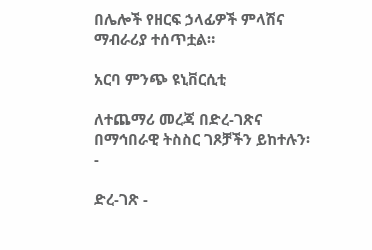በሌሎች የዘርፍ ኃላፊዎች ምላሽና ማብራሪያ ተሰጥቷል።

አርባ ምንጭ ዩኒቨርሲቲ

ለተጨማሪ መረጃ በድረ-ገጽና በማኅበራዊ ትስስር ገጾቻችን ይከተሉን፡-

ድረ-ገጽ -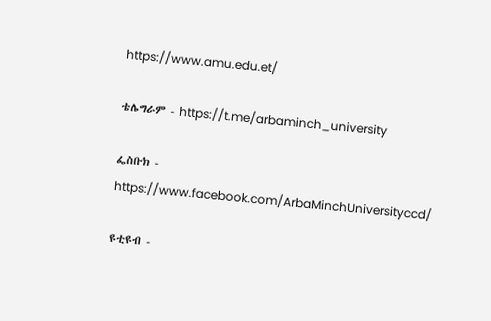https://www.amu.edu.et/

ቴሌግራም - https://t.me/arbaminch_university

ፌስቡክ - https://www.facebook.com/ArbaMinchUniversityccd/

ዩቲዩብ -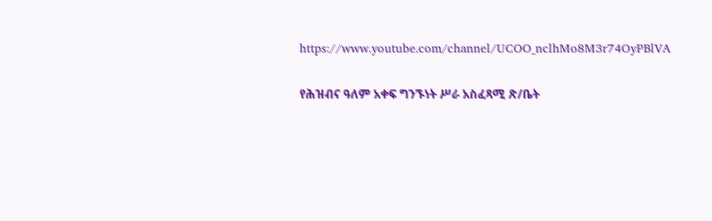https://www.youtube.com/channel/UCOO_nclhMo8M3r74OyPBlVA

የሕዝብና ዓለም አቀፍ ግንኙነት ሥራ አስፈጻሚ ጽ/ቤት